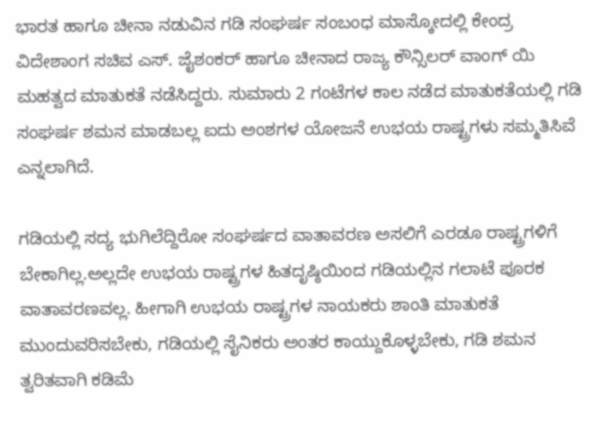ಭಾರತ ಹಾಗೂ ಚೀನಾ ನಡುವಿನ ಗಡಿ ಸಂಘರ್ಷ ಸಂಬಂಧ ಮಾಸ್ಕೋದಲ್ಲಿ ಕೇಂದ್ರ ವಿದೇಶಾಂಗ ಸಚಿವ ಎಸ್. ಜೈಶಂಕರ್ ಹಾಗೂ ಚೀನಾದ ರಾಜ್ಯ ಕೌನ್ಸಿಲರ್ ವಾಂಗ್ ಯಿ ಮಹತ್ವದ ಮಾತುಕತೆ ನಡೆಸಿದ್ದರು. ಸುಮಾರು 2 ಗಂಟೆಗಳ ಕಾಲ ನಡೆದ ಮಾತುಕತೆಯಲ್ಲಿ ಗಡಿ ಸಂಘರ್ಷ ಶಮನ ಮಾಡಬಲ್ಲ ಐದು ಅಂಶಗಳ ಯೋಜನೆ ಉಭಯ ರಾಷ್ಟ್ರಗಳು ಸಮ್ಮತಿಸಿವೆ ಎನ್ನಲಾಗಿದೆ.

ಗಡಿಯಲ್ಲಿ ಸದ್ಯ ಭುಗಿಲೆದ್ದಿರೋ ಸಂಘರ್ಷದ ವಾತಾವರಣ ಅಸಲಿಗೆ ಎರಡೂ ರಾಷ್ಟ್ರಗಳಿಗೆ ಬೇಕಾಗಿಲ್ಲ.ಅಲ್ಲದೇ ಉಭಯ ರಾಷ್ಟ್ರಗಳ ಹಿತದೃಷ್ಠಿಯಿಂದ ಗಡಿಯಲ್ಲಿನ ಗಲಾಟೆ ಪೂರಕ ವಾತಾವರಣವಲ್ಲ. ಹೀಗಾಗಿ ಉಭಯ ರಾಷ್ಟ್ರಗಳ ನಾಯಕರು ಶಾಂತಿ ಮಾತುಕತೆ ಮುಂದುವರಿಸಬೇಕು, ಗಡಿಯಲ್ಲಿ ಸೈನಿಕರು ಅಂತರ ಕಾಯ್ದುಕೊಳ್ಳಬೇಕು, ಗಡಿ ಶಮನ ತ್ವರಿತವಾಗಿ ಕಡಿಮೆ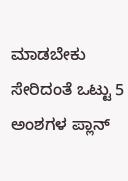ಮಾಡಬೇಕು ಸೇರಿದಂತೆ ಒಟ್ಟು 5 ಅಂಶಗಳ ಪ್ಲಾನ್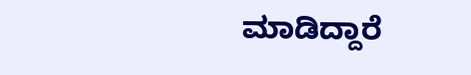ಮಾಡಿದ್ದಾರೆ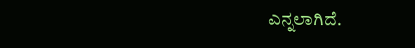ಎನ್ನಲಾಗಿದೆ.